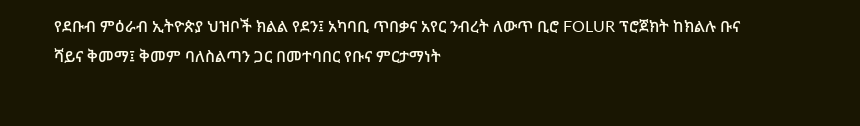የደቡብ ምዕራብ ኢትዮጵያ ህዝቦች ክልል የደን፤ አካባቢ ጥበቃና አየር ንብረት ለውጥ ቢሮ FOLUR ፕሮጀክት ከክልሉ ቡና ሻይና ቅመማ፤ ቅመም ባለስልጣን ጋር በመተባበር የቡና ምርታማነት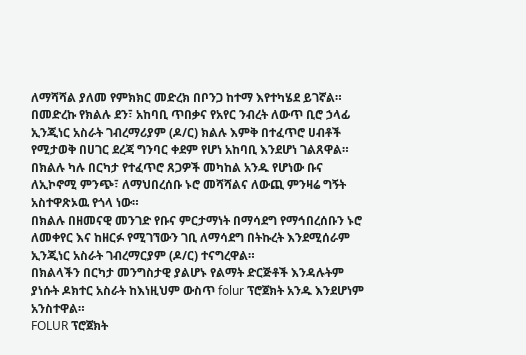ለማሻሻል ያለመ የምክክር መድረክ በቦንጋ ከተማ እየተካሄደ ይገኛል።
በመድረኩ የክልሉ ደን፣ አከባቢ ጥበቃና የአየር ንብረት ለውጥ ቢሮ ኃላፊ ኢንጂነር አስራት ገብረማሪያም (ዶ/ር) ክልሉ እምቅ በተፈጥሮ ሀብቶች የሚታወቅ በሀገር ደረጃ ግንባር ቀደም የሆነ አከባቢ እንደሆነ ገልጸዋል።
በክልሉ ካሉ በርካታ የተፈጥሮ ጸጋዎች መካከል አንዱ የሆነው ቡና ለኢኮኖሚ ምንጭ፣ ለማህበረሰቡ ኑሮ መሻሻልና ለውጪ ምንዛሬ ግኝት አስተዋጽኦዉ የጎላ ነው።
በክልሉ በዘመናዊ መንገድ የቡና ምርታማነት በማሳደግ የማኅበረሰቡን ኑሮ ለመቀየር እና ከዘርፉ የሚገኘውን ገቢ ለማሳደግ በትኩረት እንደሚሰራም ኢንጂነር አስራት ገብረማርያም (ዶ/ር) ተናግረዋል።
በክልላችን በርካታ መንግስታዊ ያልሆኑ የልማት ድርጅቶች እንዳሉትም ያነሱት ዶክተር አስራት ከእነዚህም ውስጥ folur ፕሮጀክት አንዱ እንደሆነም አንስተዋል።
FOLUR ፕሮጀክት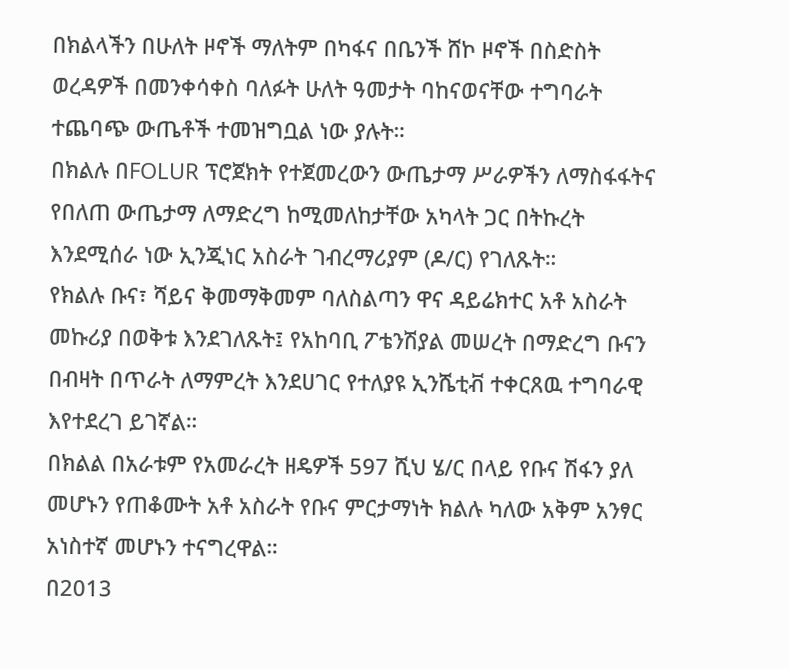በክልላችን በሁለት ዞኖች ማለትም በካፋና በቤንች ሸኮ ዞኖች በስድስት ወረዳዎች በመንቀሳቀስ ባለፉት ሁለት ዓመታት ባከናወናቸው ተግባራት ተጨባጭ ውጤቶች ተመዝግቧል ነው ያሉት።
በክልሉ በFOLUR ፕሮጀክት የተጀመረውን ውጤታማ ሥራዎችን ለማስፋፋትና የበለጠ ውጤታማ ለማድረግ ከሚመለከታቸው አካላት ጋር በትኩረት እንደሚሰራ ነው ኢንጂነር አስራት ገብረማሪያም (ዶ/ር) የገለጹት።
የክልሉ ቡና፣ ሻይና ቅመማቅመም ባለስልጣን ዋና ዳይሬክተር አቶ አስራት መኩሪያ በወቅቱ እንደገለጹት፤ የአከባቢ ፖቴንሽያል መሠረት በማድረግ ቡናን በብዛት በጥራት ለማምረት እንደሀገር የተለያዩ ኢንሼቲቭ ተቀርጸዉ ተግባራዊ እየተደረገ ይገኛል።
በክልል በአራቱም የአመራረት ዘዴዎች 597 ሺህ ሄ/ር በላይ የቡና ሽፋን ያለ መሆኑን የጠቆሙት አቶ አስራት የቡና ምርታማነት ክልሉ ካለው አቅም አንፃር አነስተኛ መሆኑን ተናግረዋል።
በ2013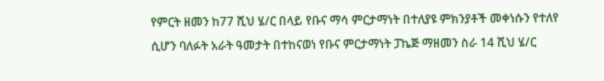የምርት ዘመን ከ77 ሺህ ሄ/ር በላይ የቡና ማሳ ምርታማነት በተለያዩ ምክንያቶች መቀነሱን የተለየ ሲሆን ባለፉት አራት ዓመታት በተከናወነ የቡና ምርታማነት ፓኬጅ ማዘመን ስራ 14 ሺህ ሄ/ር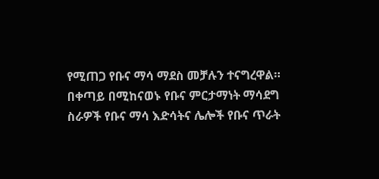የሚጠጋ የቡና ማሳ ማደስ መቻሉን ተናግረዋል።
በቀጣይ በሚከናወኑ የቡና ምርታማነት ማሳደግ ስራዎች የቡና ማሳ እድሳትና ሌሎች የቡና ጥራት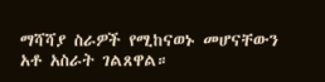ማሻሻያ ስራዎች የሚከናወኑ መሆናቸውን አቶ አስራት ገልጸዋል።